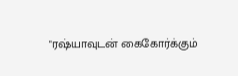"ரஷ்யாவுடன் கைகோர்க்கும்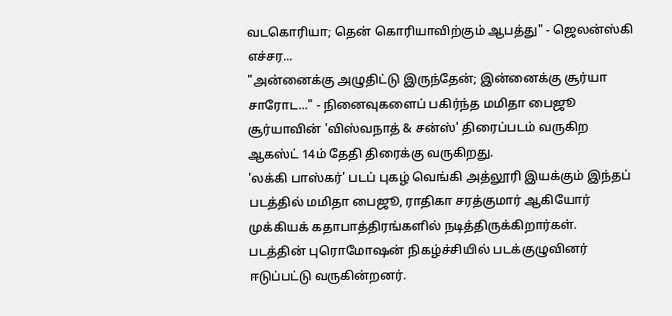வடகொரியா; தென் கொரியாவிற்கும் ஆபத்து" - ஜெலன்ஸ்கி எச்சர...
"அன்னைக்கு அழுதிட்டு இருந்தேன்; இன்னைக்கு சூர்யா சாரோட..." - நினைவுகளைப் பகிர்ந்த மமிதா பைஜூ
சூர்யாவின் 'விஸ்வநாத் & சன்ஸ்' திரைப்படம் வருகிற ஆகஸ்ட் 14ம் தேதி திரைக்கு வருகிறது.
'லக்கி பாஸ்கர்' படப் புகழ் வெங்கி அத்லூரி இயக்கும் இந்தப் படத்தில் மமிதா பைஜூ, ராதிகா சரத்குமார் ஆகியோர் முக்கியக் கதாபாத்திரங்களில் நடித்திருக்கிறார்கள்.
படத்தின் புரொமோஷன் நிகழ்ச்சியில் படக்குழுவினர் ஈடுப்பட்டு வருகின்றனர்.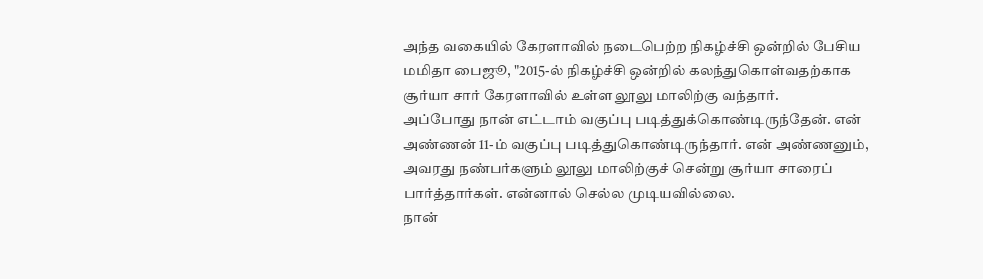அந்த வகையில் கேரளாவில் நடைபெற்ற நிகழ்ச்சி ஒன்றில் பேசிய மமிதா பைஜூ, "2015-ல் நிகழ்ச்சி ஒன்றில் கலந்துகொள்வதற்காக சூர்யா சார் கேரளாவில் உள்ள லூலு மாலிற்கு வந்தார்.
அப்போது நான் எட்டாம் வகுப்பு படித்துக்கொண்டிருந்தேன். என் அண்ணன் 11-ம் வகுப்பு படித்துகொண்டிருந்தார். என் அண்ணனும், அவரது நண்பர்களும் லூலு மாலிற்குச் சென்று சூர்யா சாரைப் பார்த்தார்கள். என்னால் செல்ல முடியவில்லை.
நான்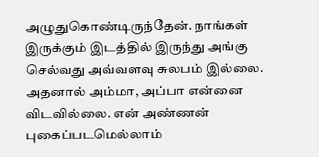அழுதுகொண்டிருந்தேன். நாங்கள் இருக்கும் இடத்தில் இருந்து அங்கு செல்வது அவ்வளவு சுலபம் இல்லை. அதனால் அம்மா, அப்பா என்னை விடவில்லை. என் அண்ணன் புகைப்படமெல்லாம்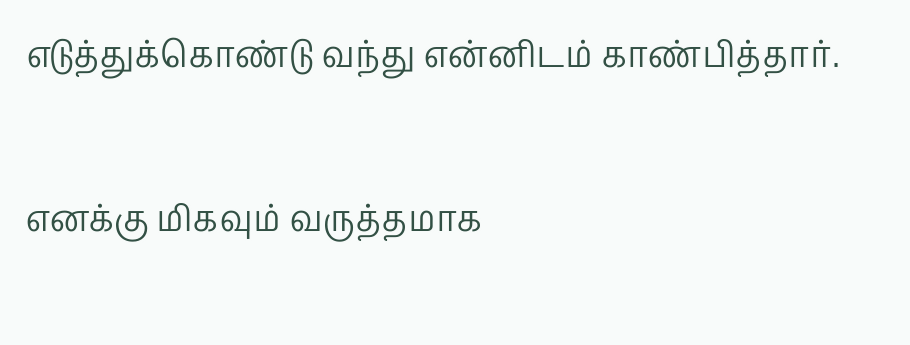எடுத்துக்கொண்டு வந்து என்னிடம் காண்பித்தார்.

எனக்கு மிகவும் வருத்தமாக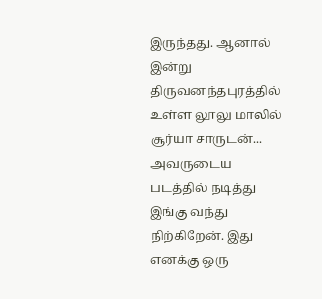இருந்தது. ஆனால் இன்று திருவனந்தபுரத்தில் உள்ள லூலு மாலில் சூர்யா சாருடன்... அவருடைய படத்தில் நடித்து இங்கு வந்து நிற்கிறேன். இது எனக்கு ஒரு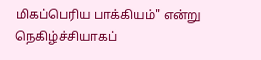மிகப்பெரிய பாக்கியம்" என்று நெகிழ்ச்சியாகப்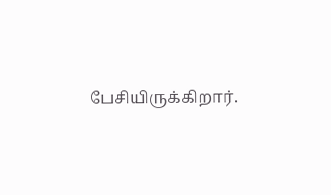பேசியிருக்கிறார்.